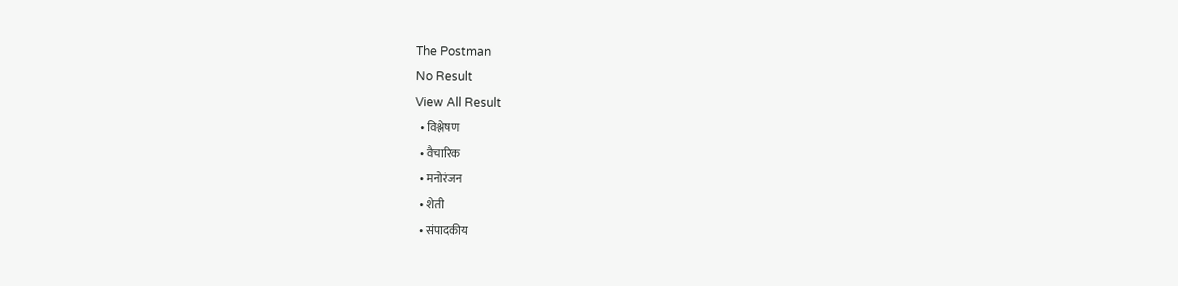The Postman
No Result
View All Result
  • विश्लेषण
  • वैचारिक
  • मनोरंजन
  • शेती
  • संपादकीय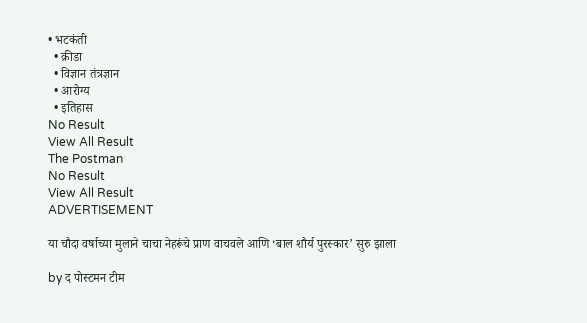• भटकंती
  • क्रीडा
  • विज्ञान तंत्रज्ञान
  • आरोग्य
  • इतिहास
No Result
View All Result
The Postman
No Result
View All Result
ADVERTISEMENT

या चौदा वर्षाच्या मुलाने चाचा नेहरूंचे प्राण वाचवले आणि ‘बाल शौर्य पुरस्कार’ सुरु झाला

by द पोस्टमन टीम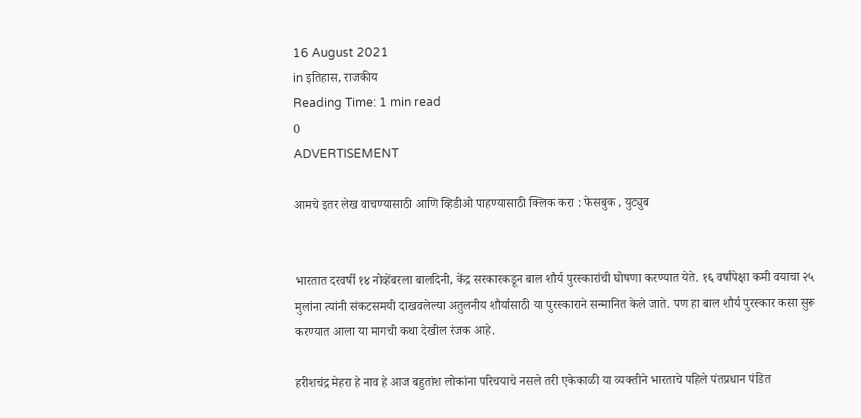16 August 2021
in इतिहास, राजकीय
Reading Time: 1 min read
0
ADVERTISEMENT

आमचे इतर लेख वाचण्यासाठी आणि व्हिडीओ पाहण्यासाठी क्लिक करा : फेसबुक , युट्युब


भारतात दरवर्षी १४ नोव्हेंबरला बालदिनी, केंद्र सरकारकडून बाल शौर्य पुरस्कारांची घोषणा करण्यात येते. १६ वर्षांपेक्षा कमी वयाचा २५ मुलांना त्यांनी संकटसमयी दाखवलेल्या अतुलनीय शौर्यासाठी या पुरस्काराने सन्मानित केले जाते. पण हा बाल शौर्य पुरस्कार कसा सुरू करण्यात आला या मागची कथा देखील रंजक आहे.

हरीशचंद्र मेहरा हे नाव हे आज बहुतांश लोकांना परिचयाचे नसले तरी एकेकाळी या व्यक्तीने भारताचे पहिले पंतप्रधान पंडित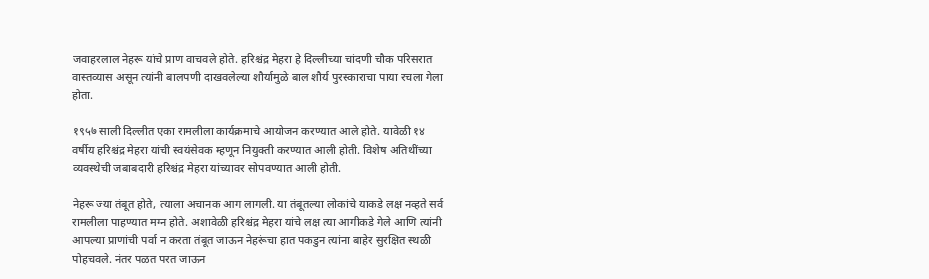जवाहरलाल नेहरू यांचे प्राण वाचवले होते. हरिश्चंद्र मेहरा हे दिल्लीच्या चांदणी चौक परिसरात वास्तव्यास असून त्यांनी बालपणी दाखवलेल्या शौर्यामुळे बाल शौर्य पुरस्काराचा पाया रचला गेला होता.

१९५७ साली दिल्लीत एका रामलीला कार्यक्रमाचे आयोजन करण्यात आले होते. यावेळी १४ वर्षीय हरिश्चंद्र मेहरा यांची स्वयंसेवक म्हणून नियुक्ती करण्यात आली होती. विशेष अतिथींच्या व्यवस्थेची जबाबदारी हरिश्चंद्र मेहरा यांच्यावर सोपवण्यात आली होती.

नेहरू ज्या तंबूत होते, त्याला अचानक आग लागली. या तंबूतल्या लोकांचे याकडे लक्ष नव्हते सर्व रामलीला पाहण्यात मग्न होते. अशावेळी हरिश्चंद्र मेहरा यांचे लक्ष त्या आगीकडे गेले आणि त्यांनी आपल्या प्राणांची पर्वा न करता तंबूत जाऊन नेहरूंचा हात पकडुन त्यांना बाहेर सुरक्षित स्थळी पोहचवले. नंतर पळत परत जाऊन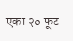एका २० फूट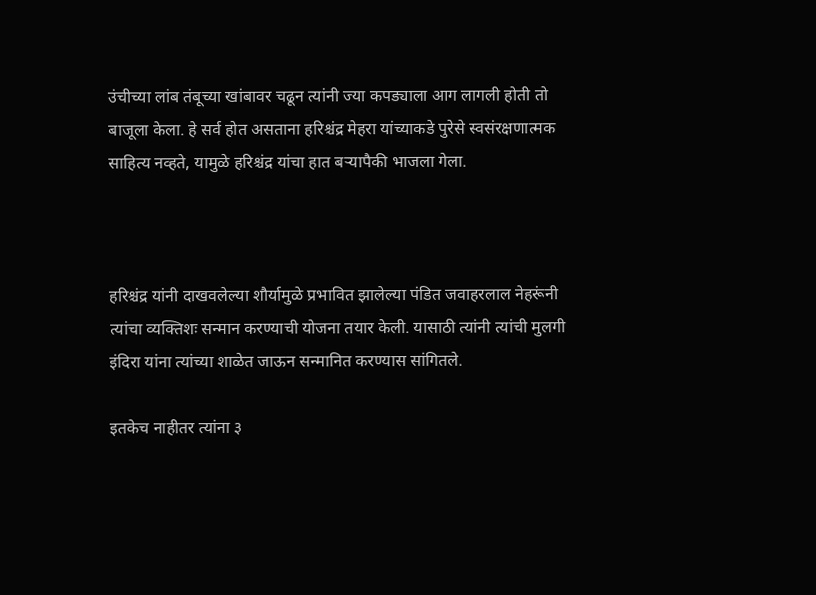उंचीच्या लांब तंबूच्या खांबावर चढून त्यांनी ज्या कपड्याला आग लागली होती तो बाजूला केला. हे सर्व होत असताना हरिश्चंद्र मेहरा यांच्याकडे पुरेसे स्वसंरक्षणात्मक साहित्य नव्हते, यामुळे हरिश्चंद्र यांचा हात बऱ्यापैकी भाजला गेला.



हरिश्चंद्र यांनी दाखवलेल्या शौर्यामुळे प्रभावित झालेल्या पंडित जवाहरलाल नेहरूंनी त्यांचा व्यक्तिशः सन्मान करण्याची योजना तयार केली. यासाठी त्यांनी त्यांची मुलगी इंदिरा यांना त्यांच्या शाळेत जाऊन सन्मानित करण्यास सांगितले.

इतकेच नाहीतर त्यांना ३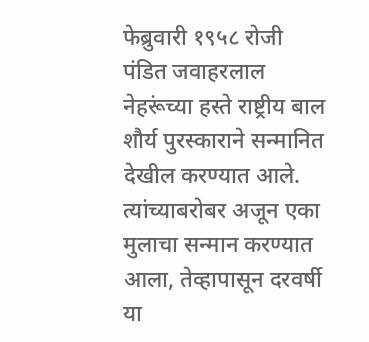फेब्रुवारी १९५८ रोजी पंडित जवाहरलाल नेहरूंच्या हस्ते राष्ट्रीय बाल शौर्य पुरस्काराने सन्मानित देखील करण्यात आले. त्यांच्याबरोबर अजून एका मुलाचा सन्मान करण्यात आला, तेव्हापासून दरवर्षी या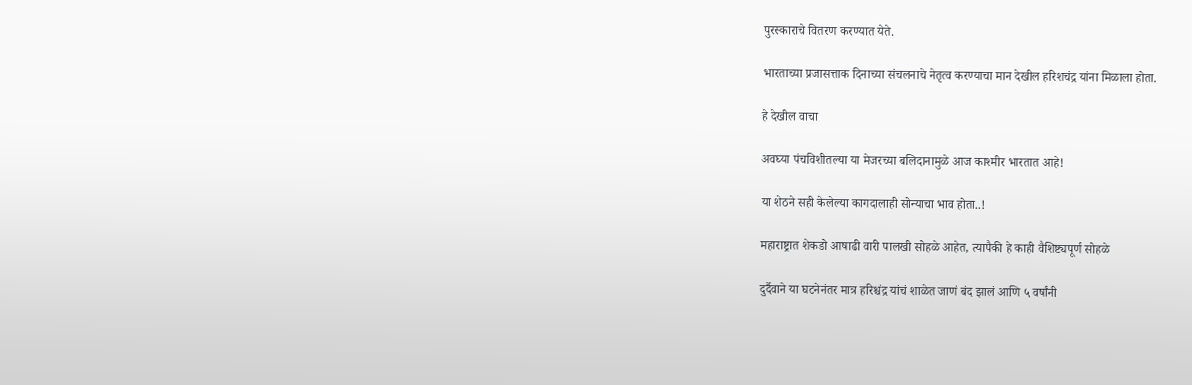पुरस्काराचे वितरण करण्यात येते.

भारताच्या प्रजासत्ताक दिनाच्या संचलनाचे नेतृत्व करण्याचा मान देखील हरिशचंद्र यांना मिळाला होता.

हे देखील वाचा

अवघ्या पंचविशीतल्या या मेजरच्या बलिदानामुळे आज काश्मीर भारतात आहे!

या शेठने सही केलेल्या कागदालाही सोन्याचा भाव होता..!

महाराष्ट्रात शेकडो आषाढी वारी पालखी सोहळे आहेत, त्यापैकी हे काही वैशिष्ट्यपूर्ण सोहळे

दुर्दैवाने या घटनेनंतर मात्र हरिश्चंद्र यांचं शाळेत जाणं बंद झालं आणि ५ वर्षांनी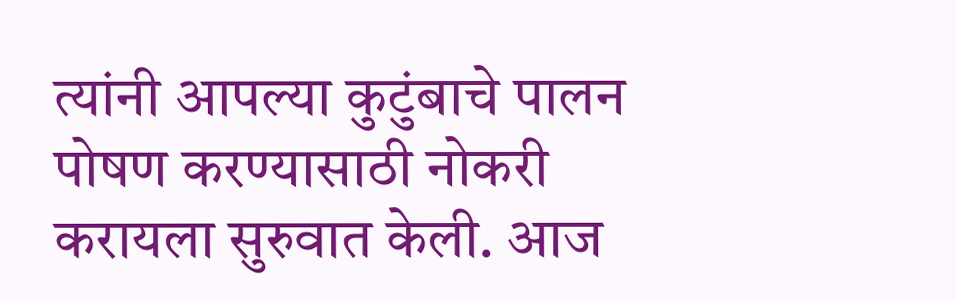त्यांनी आपल्या कुटुंबाचे पालन पोषण करण्यासाठी नोकरी करायला सुरुवात केली. आज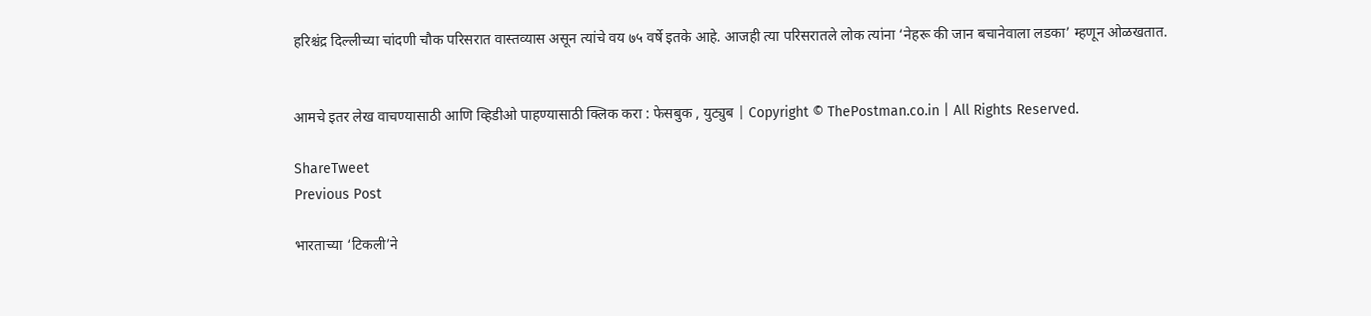हरिश्चंद्र दिल्लीच्या चांदणी चौक परिसरात वास्तव्यास असून त्यांचे वय ७५ वर्षे इतके आहे. आजही त्या परिसरातले लोक त्यांना ‘नेहरू की जान बचानेवाला लडका’ म्हणून ओळखतात.


आमचे इतर लेख वाचण्यासाठी आणि व्हिडीओ पाहण्यासाठी क्लिक करा : फेसबुक , युट्युब | Copyright © ThePostman.co.in | All Rights Reserved.

ShareTweet
Previous Post

भारताच्या ‘टिकली’ने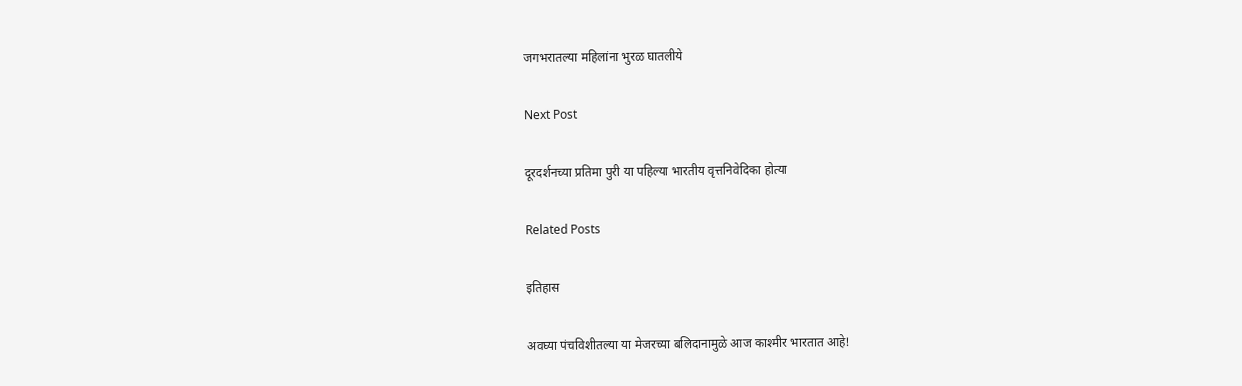जगभरातल्या महिलांना भुरळ घातलीये

Next Post

दूरदर्शनच्या प्रतिमा पुरी या पहिल्या भारतीय वृत्तनिवेदिका होत्या

Related Posts

इतिहास

अवघ्या पंचविशीतल्या या मेजरच्या बलिदानामुळे आज काश्मीर भारतात आहे!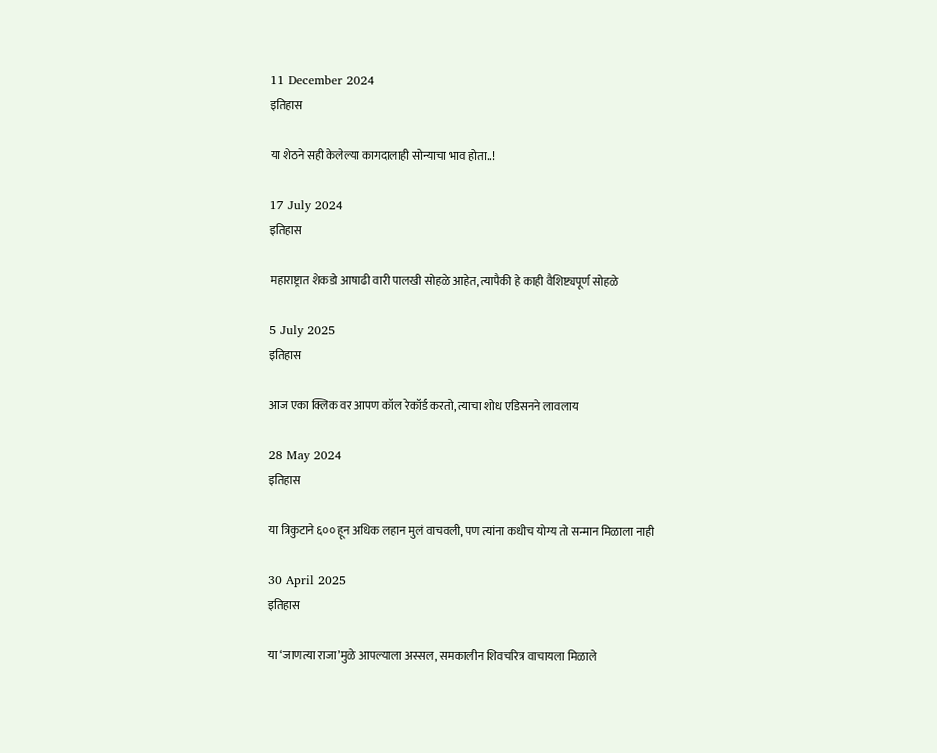11 December 2024
इतिहास

या शेठने सही केलेल्या कागदालाही सोन्याचा भाव होता..!

17 July 2024
इतिहास

महाराष्ट्रात शेकडो आषाढी वारी पालखी सोहळे आहेत, त्यापैकी हे काही वैशिष्ट्यपूर्ण सोहळे

5 July 2025
इतिहास

आज एका क्लिक वर आपण कॉल रेकॉर्ड करतो, त्याचा शोध एडिसनने लावलाय

28 May 2024
इतिहास

या त्रिकुटाने ६०० हून अधिक लहान मुलं वाचवली, पण त्यांना कधीच योग्य तो सन्मान मिळाला नाही

30 April 2025
इतिहास

या ‘जाणत्या राजा’मुळे आपल्याला अस्सल, समकालीन शिवचरित्र वाचायला मिळाले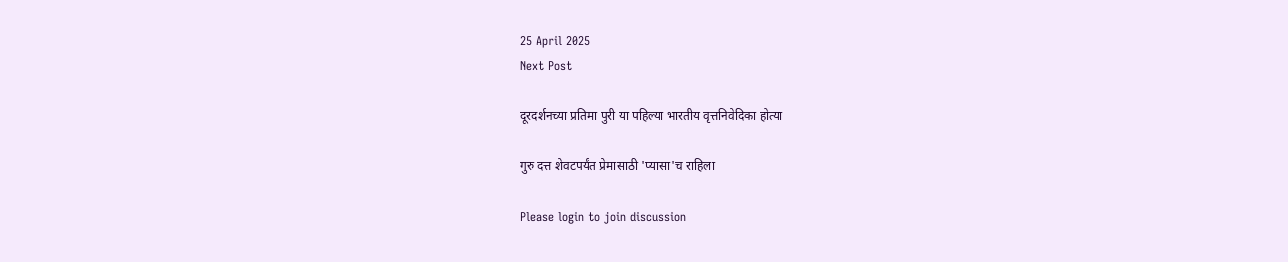25 April 2025
Next Post

दूरदर्शनच्या प्रतिमा पुरी या पहिल्या भारतीय वृत्तनिवेदिका होत्या

गुरु दत्त शेवटपर्यंत प्रेमासाठी 'प्यासा'च राहिला

Please login to join discussion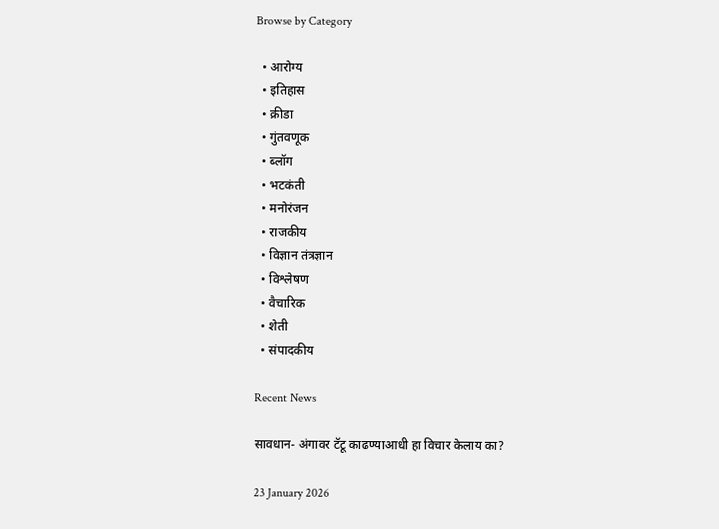Browse by Category

  • आरोग्य
  • इतिहास
  • क्रीडा
  • गुंतवणूक
  • ब्लॉग
  • भटकंती
  • मनोरंजन
  • राजकीय
  • विज्ञान तंत्रज्ञान
  • विश्लेषण
  • वैचारिक
  • शेती
  • संपादकीय

Recent News

सावधान- अंगावर टॅटू काढण्याआधी हा विचार केलाय का?

23 January 2026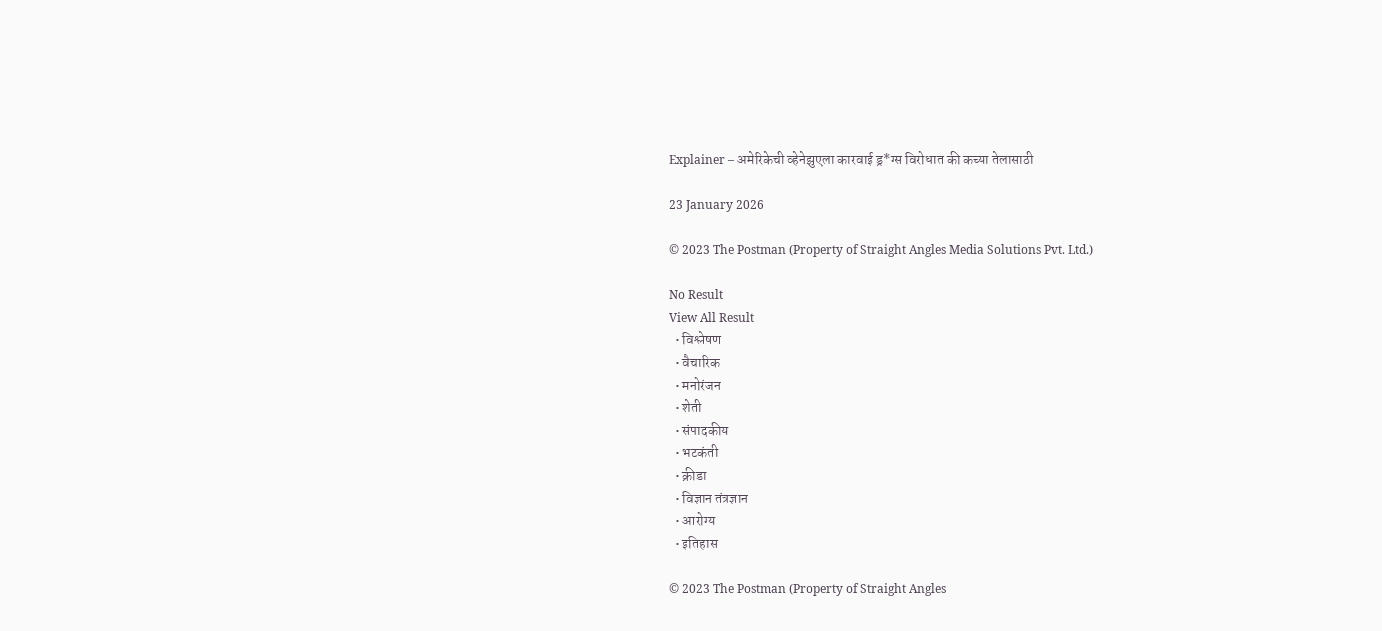Explainer – अमेरिकेची व्हेनेझुएला कारवाई ड्र*ग्स विरोधात की कच्या तेलासाठी

23 January 2026

© 2023 The Postman (Property of Straight Angles Media Solutions Pvt. Ltd.)

No Result
View All Result
  • विश्लेषण
  • वैचारिक
  • मनोरंजन
  • शेती
  • संपादकीय
  • भटकंती
  • क्रीडा
  • विज्ञान तंत्रज्ञान
  • आरोग्य
  • इतिहास

© 2023 The Postman (Property of Straight Angles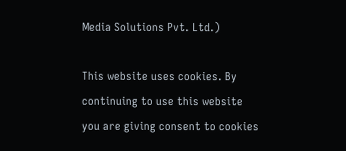Media Solutions Pvt. Ltd.)

This website uses cookies. By continuing to use this website you are giving consent to cookies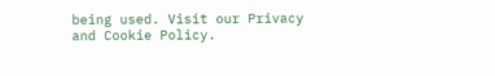being used. Visit our Privacy and Cookie Policy.